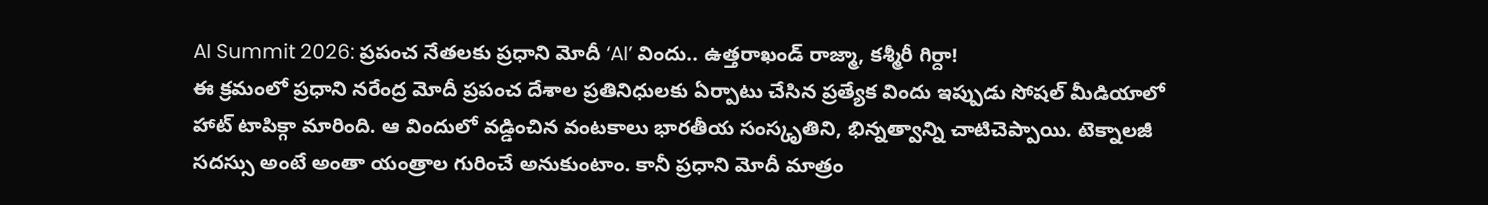AI Summit 2026: ప్రపంచ నేతలకు ప్రధాని మోదీ ‘AI’ విందు.. ఉత్తరాఖండ్ రాజ్మా, కశ్మీరీ గిర్దా!
ఈ క్రమంలో ప్రధాని నరేంద్ర మోదీ ప్రపంచ దేశాల ప్రతినిధులకు ఏర్పాటు చేసిన ప్రత్యేక విందు ఇప్పుడు సోషల్ మీడియాలో హాట్ టాపిక్గా మారింది. ఆ విందులో వడ్డించిన వంటకాలు భారతీయ సంస్కృతిని, భిన్నత్వాన్ని చాటిచెప్పాయి. టెక్నాలజీ సదస్సు అంటే అంతా యంత్రాల గురించే అనుకుంటాం. కానీ ప్రధాని మోదీ మాత్రం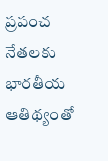ప్రపంచ నేతలకు భారతీయ ఆతిథ్యంతో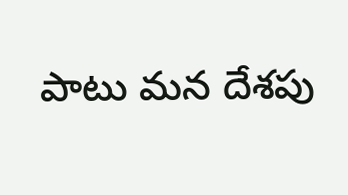పాటు మన దేశపు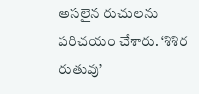అసలైన రుచులను పరిచయం చేశారు. ‘శిశిర రుతువు’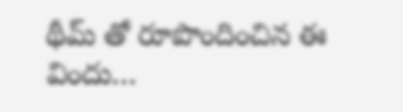థీమ్ తో రూపొందించిన ఈ విందు…